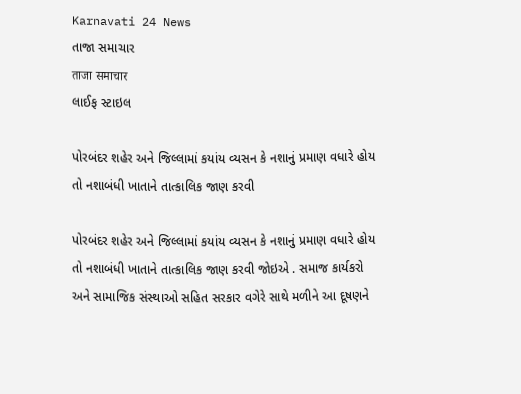Karnavati 24 News
તાજા સમાચાર
ताजा समाचार
લાઈફ સ્ટાઇલ

પોરબંદર શહેર અને જિલ્લામાં કયાંય વ્યસન કે નશાનું પ્રમાણ વધારે હોય તો નશાબંધી ખાતાને તાત્કાલિક જાણ કરવી

પોરબંદર શહેર અને જિલ્લામાં કયાંય વ્યસન કે નશાનું પ્રમાણ વધારે હોય તો નશાબંધી ખાતાને તાત્કાલિક જાણ કરવી જોઇએ . સમાજ કાર્યકરો અને સામાજિક સંસ્થાઓ સહિત સરકાર વગેરે સાથે મળીને આ દૂષણને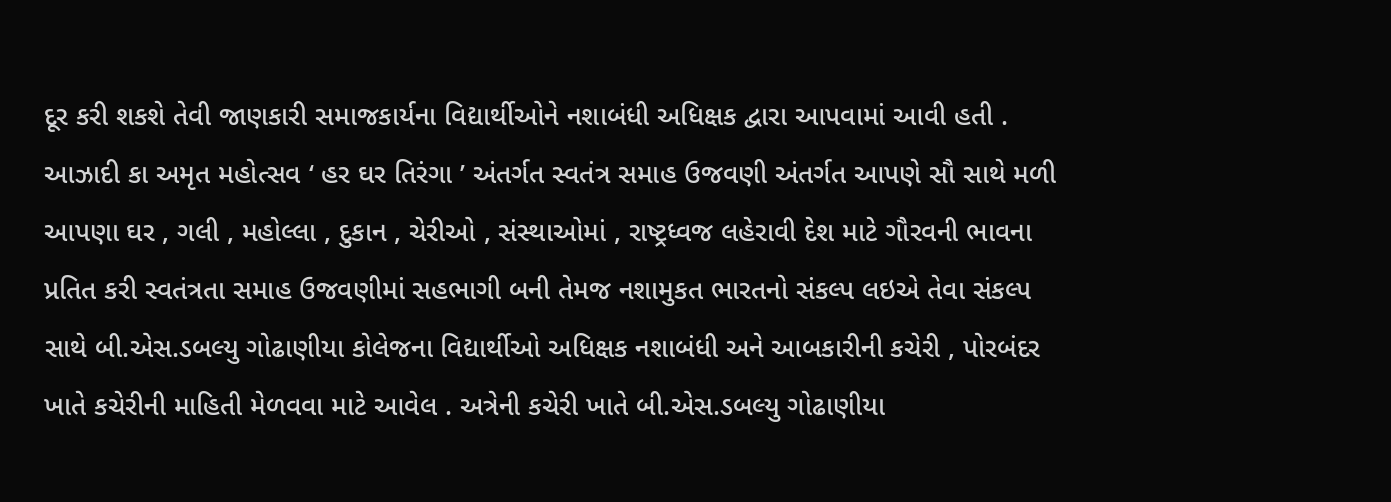દૂર કરી શકશે તેવી જાણકારી સમાજકાર્યના વિદ્યાર્થીઓને નશાબંધી અધિક્ષક દ્વારા આપવામાં આવી હતી . આઝાદી કા અમૃત મહોત્સવ ‘ હર ઘર તિરંગા ’ અંતર્ગત સ્વતંત્ર સમાહ ઉજવણી અંતર્ગત આપણે સૌ સાથે મળી આપણા ઘર , ગલી , મહોલ્લા , દુકાન , ચેરીઓ , સંસ્થાઓમાં , રાષ્ટ્રધ્વજ લહેરાવી દેશ માટે ગૌરવની ભાવના પ્રતિત કરી સ્વતંત્રતા સમાહ ઉજવણીમાં સહભાગી બની તેમજ નશામુકત ભારતનો સંકલ્પ લઇએ તેવા સંકલ્પ સાથે બી.એસ.ડબલ્યુ ગોઢાણીયા કોલેજના વિદ્યાર્થીઓ અધિક્ષક નશાબંધી અને આબકારીની કચેરી , પોરબંદર ખાતે કચેરીની માહિતી મેળવવા માટે આવેલ . અત્રેની કચેરી ખાતે બી.એસ.ડબલ્યુ ગોઢાણીયા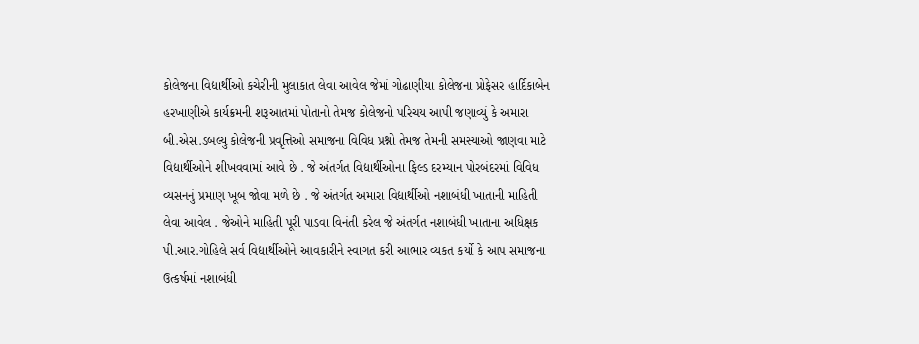કોલેજના વિદ્યાર્થીઓ કચેરીની મુલાકાત લેવા આવેલ જેમાં ગોઢાણીયા કોલેજના પ્રોફેસર હાર્દિકાબેન હરખાણીએ કાર્યક્રમની શરૂઆતમાં પોતાનો તેમજ કોલેજનો પરિચય આપી જણાવ્યું કે અમારા બી.એસ.ડબલ્યુ કોલેજની પ્રવૃત્તિઓ સમાજના વિવિધ પ્રશ્નો તેમજ તેમની સમસ્યાઓ જાણવા માટે વિદ્યાર્થીઓને શીખવવામાં આવે છે . જે અંતર્ગત વિદ્યાર્થીઓના ફિલ્ડ દરમ્યાન પોરબંદરમાં વિવિધ વ્યસનનું પ્રમાણ ખૂબ જોવા મળે છે . જે અંતર્ગત અમારા વિદ્યાર્થીઓ નશાબંધી ખાતાની માહિતી લેવા આવેલ . જેઓને માહિતી પૂરી પાડવા વિનંતી કરેલ જે અંતર્ગત નશાબંધી ખાતાના અધિક્ષક પી.આર.ગોહિલે સર્વ વિદ્યાર્થીઓને આવકારીને સ્વાગત કરી આભાર વ્યકત કર્યો કે આપ સમાજના ઉત્કર્ષમાં નશાબંધી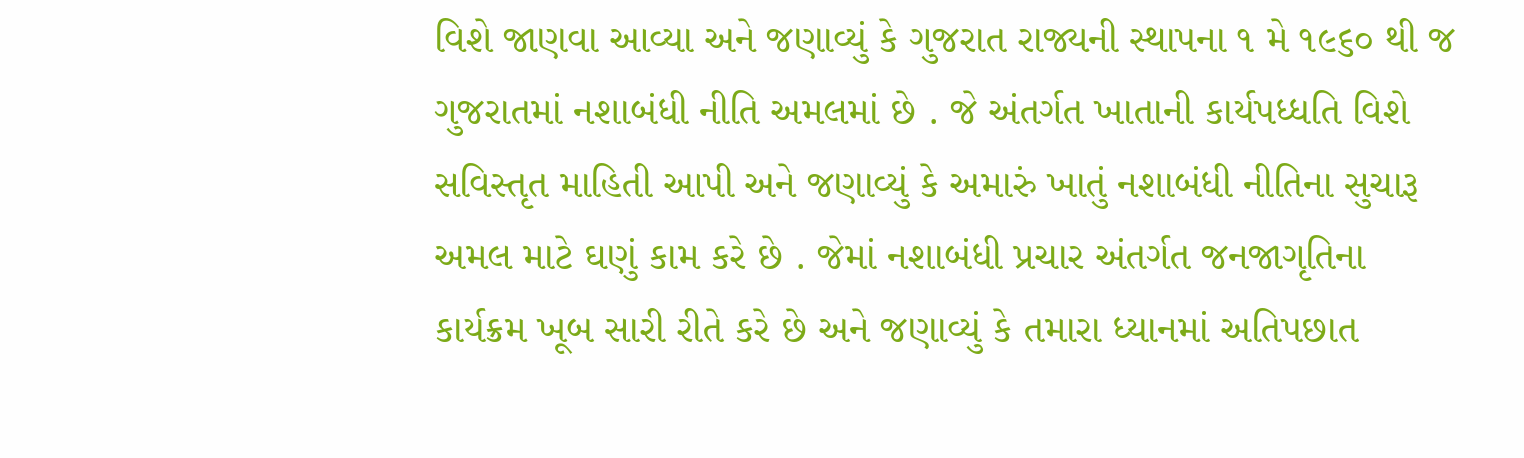વિશે જાણવા આવ્યા અને જણાવ્યું કે ગુજરાત રાજ્યની સ્થાપના ૧ મે ૧૯૬૦ થી જ ગુજરાતમાં નશાબંધી નીતિ અમલમાં છે . જે અંતર્ગત ખાતાની કાર્યપધ્ધતિ વિશે સવિસ્તૃત માહિતી આપી અને જણાવ્યું કે અમારું ખાતું નશાબંધી નીતિના સુચારૂ અમલ માટે ઘણું કામ કરે છે . જેમાં નશાબંધી પ્રચાર અંતર્ગત જનજાગૃતિના કાર્યક્રમ ખૂબ સારી રીતે કરે છે અને જણાવ્યું કે તમારા ધ્યાનમાં અતિપછાત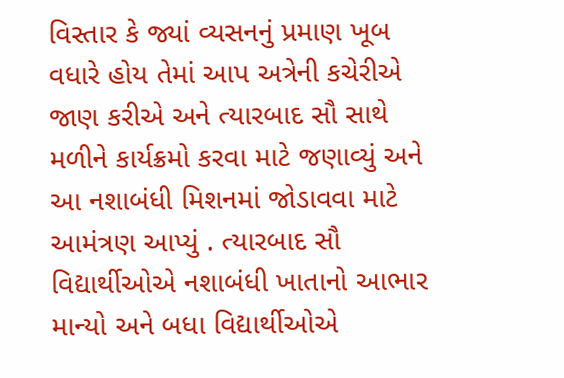વિસ્તાર કે જ્યાં વ્યસનનું પ્રમાણ ખૂબ વધારે હોય તેમાં આપ અત્રેની કચેરીએ જાણ કરીએ અને ત્યારબાદ સૌ સાથે મળીને કાર્યક્રમો કરવા માટે જણાવ્યું અને આ નશાબંધી મિશનમાં જોડાવવા માટે આમંત્રણ આપ્યું . ત્યારબાદ સૌ વિદ્યાર્થીઓએ નશાબંધી ખાતાનો આભાર માન્યો અને બધા વિદ્યાર્થીઓએ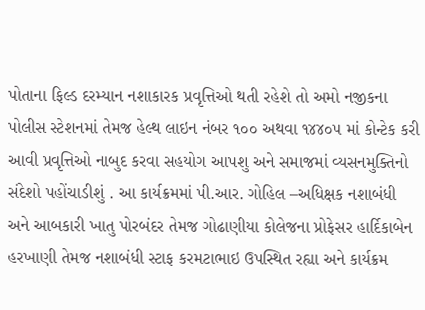પોતાના ફિલ્ડ દરમ્યાન નશાકારક પ્રવૃત્તિઓ થતી રહેશે તો અમો નજીકના પોલીસ સ્ટેશનમાં તેમજ હેલ્થ લાઇન નંબર ૧૦૦ અથવા ૧૪૪૦૫ માં કોન્ટેક કરી આવી પ્રવૃત્તિઓ નાબુદ કરવા સહયોગ આપશુ અને સમાજમાં વ્યસનમુક્તિનો સંદેશો પહોંચાડીશું . આ કાર્યક્રમમાં પી.આર. ગોહિલ –અધિક્ષક નશાબંધી અને આબકારી ખાતુ પોરબંદર તેમજ ગોઢાણીયા કોલેજના પ્રોફેસર હાર્દિકાબેન હરખાણી તેમજ નશાબંધી સ્ટાફ કરમટાભાઇ ઉપસ્થિત રહ્યા અને કાર્યક્રમ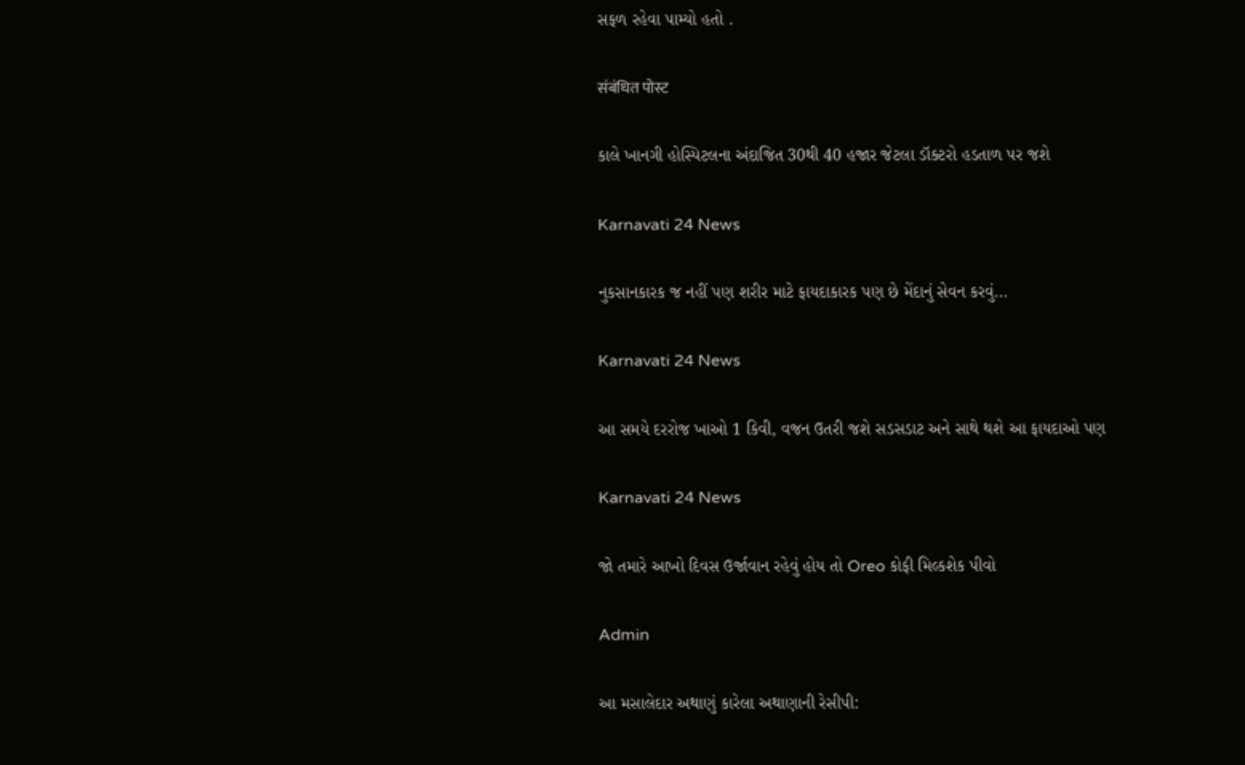સફળ રહેવા પામ્યો હતો .

संबंधित पोस्ट

કાલે ખાનગી હોસ્પિટલના અંદાજિત 30થી 40 હજાર જેટલા ડૉક્ટરો હડતાળ પર જશે

Karnavati 24 News

નુકસાનકારક જ નહીં પણ શરીર માટે ફાયદાકારક પણ છે મેંદાનું સેવન કરવું…

Karnavati 24 News

આ સમયે દરરોજ ખાઓ 1 કિવી, વજન ઉતરી જશે સડસડાટ અને સાથે થશે આ ફાયદાઓ પણ

Karnavati 24 News

જો તમારે આખો દિવસ ઉર્જાવાન રહેવું હોય તો Oreo કોફી મિલ્કશેક પીવો

Admin

આ મસાલેદાર અથાણું કારેલા અથાણાની રેસીપી: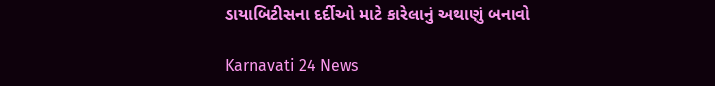ડાયાબિટીસના દર્દીઓ માટે કારેલાનું અથાણું બનાવો

Karnavati 24 News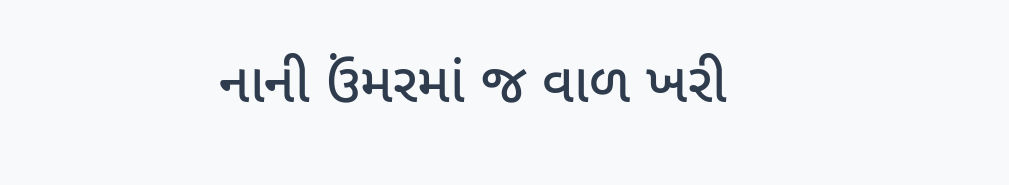નાની ઉંમરમાં જ વાળ ખરી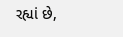રહ્યાં છે,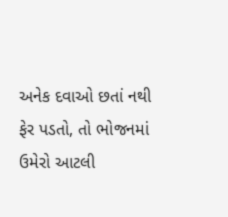અનેક દવાઓ છતાં નથી ફેર પડતો, તો ભોજનમાં ઉમેરો આટલી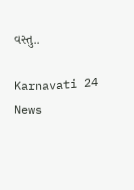વસ્તુ..

Karnavati 24 News